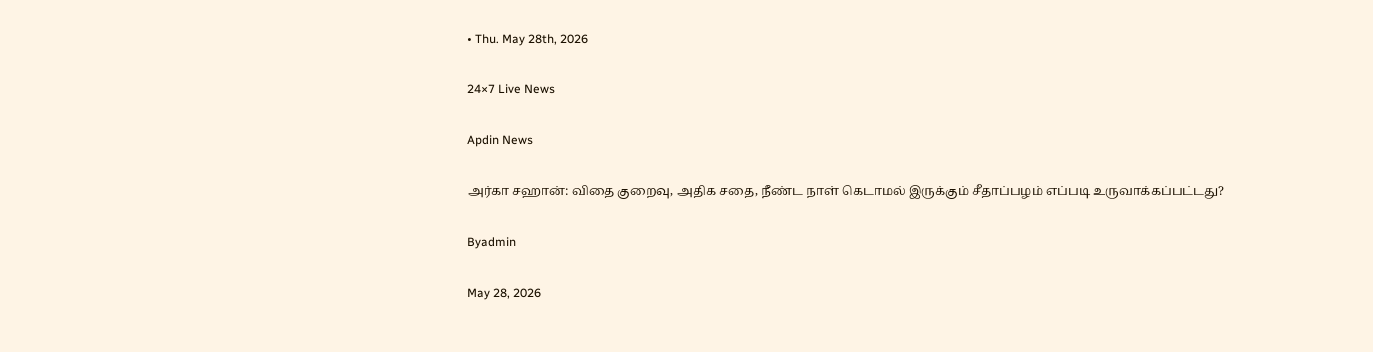• Thu. May 28th, 2026

24×7 Live News

Apdin News

அர்கா சஹான்: விதை குறைவு, அதிக சதை, நீண்ட நாள் கெடாமல் இருக்கும் சீதாப்பழம் எப்படி உருவாக்கப்பட்டது?

Byadmin

May 28, 2026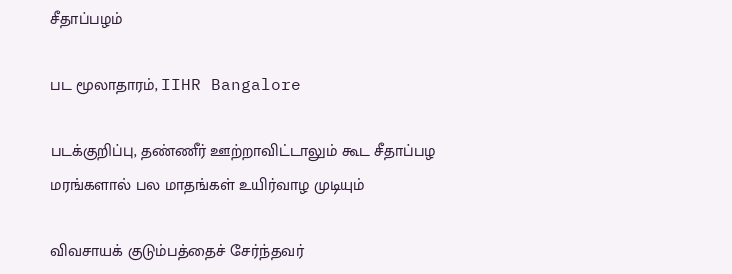சீதாப்பழம்

பட மூலாதாரம், IIHR Bangalore

படக்குறிப்பு, தண்ணீர் ஊற்றாவிட்டாலும் கூட சீதாப்பழ மரங்களால் பல மாதங்கள் உயிர்வாழ முடியும்

விவசாயக் குடும்பத்தைச் சேர்ந்தவர்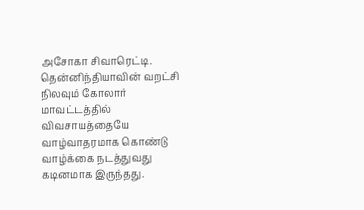அசோகா சிவாரெட்டி. தென்னிந்தியாவின் வறட்சி நிலவும் கோலார் மாவட்டத்தில் விவசாயத்தையே வாழ்வாதரமாக கொண்டு வாழ்க்கை நடத்துவது கடினமாக இருந்தது.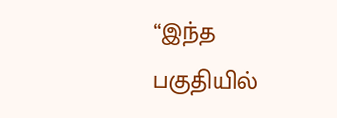“இந்த பகுதியில்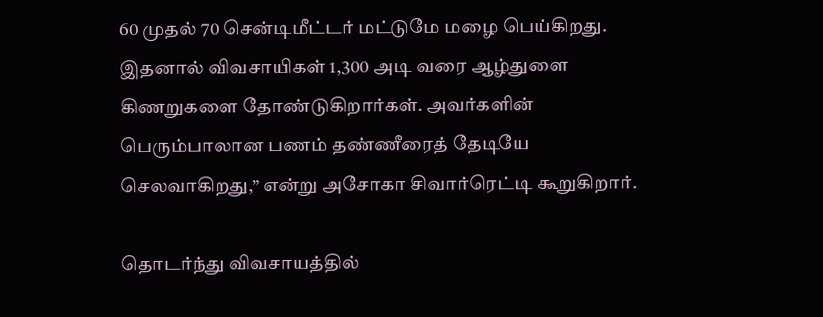60 முதல் 70 சென்டிமீட்டர் மட்டுமே மழை பெய்கிறது. இதனால் விவசாயிகள் 1,300 அடி வரை ஆழ்துளை கிணறுகளை தோண்டுகிறார்கள். அவர்களின் பெரும்பாலான பணம் தண்ணீரைத் தேடியே செலவாகிறது,” என்று அசோகா சிவார்ரெட்டி கூறுகிறார்.

தொடர்ந்து விவசாயத்தில்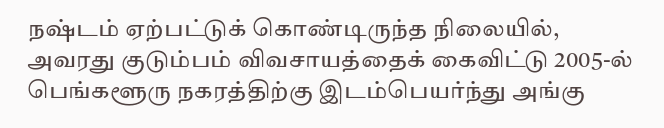நஷ்டம் ஏற்பட்டுக் கொண்டிருந்த நிலையில், அவரது குடும்பம் விவசாயத்தைக் கைவிட்டு 2005-ல் பெங்களூரு நகரத்திற்கு இடம்பெயர்ந்து அங்கு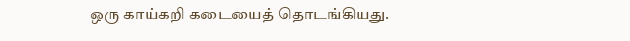ஒரு காய்கறி கடையைத் தொடங்கியது.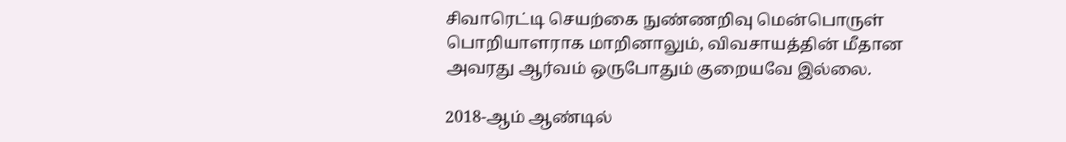சிவாரெட்டி செயற்கை நுண்ணறிவு மென்பொருள் பொறியாளராக மாறினாலும், விவசாயத்தின் மீதான அவரது ஆர்வம் ஒருபோதும் குறையவே இல்லை.

2018-ஆம் ஆண்டில்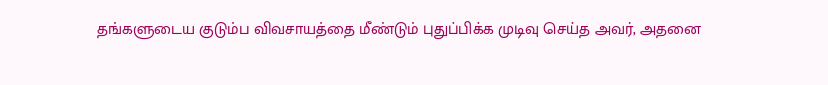தங்களுடைய குடும்ப விவசாயத்தை மீண்டும் புதுப்பிக்க முடிவு செய்த அவர், அதனை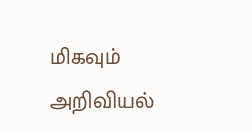மிகவும் அறிவியல்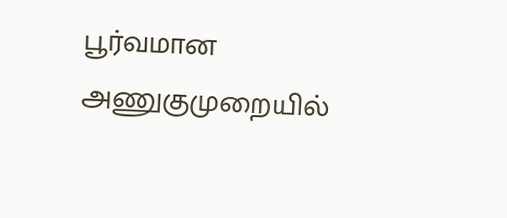பூர்வமான அணுகுமுறையில்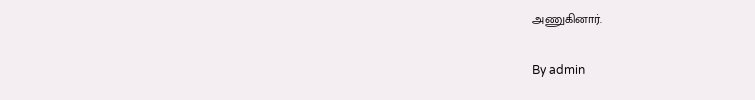அணுகினார்.

By admin